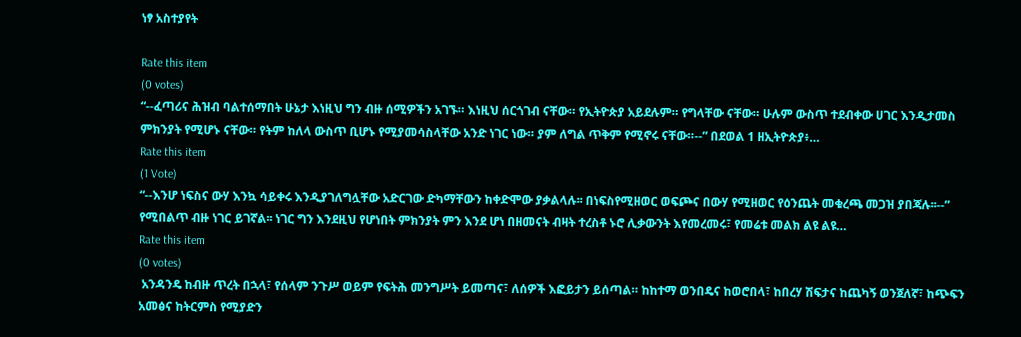ነፃ አስተያየት

Rate this item
(0 votes)
“--ፈጣሪና ሕዝብ ባልተሰማበት ሁኔታ እነዚህ ግን ብዙ ሰሚዎችን አገኙ። እነዚህ ሰርጎገብ ናቸው። የኢትዮጵያ አይደሉም። የግላቸው ናቸው። ሁሉም ውስጥ ተደብቀው ሀገር እንዲታመስ ምክንያት የሚሆኑ ናቸው። የትም ከለላ ውስጥ ቢሆኑ የሚያመሳስላቸው አንድ ነገር ነው። ያም ለግል ጥቅም የሚኖሩ ናቸው።--” በደወል 1 ዘኢትዮጵያ፥…
Rate this item
(1 Vote)
“--እንሆ ነፍስና ውሃ እንኳ ሳይቀሩ እንዲያገለግሏቸው አድርገው ድካማቸውን ከቀድሞው ያቃልላሉ፡፡ በነፍስየሚዘወር ወፍጮና በውሃ የሚዘወር የዕንጨት መቁረጫ መጋዝ ያበጃሉ፡፡--” የሚበልጥ ብዙ ነገር ይገኛል፡፡ ነገር ግን እንደዚህ የሆነበት ምክንያት ምን እንደ ሆነ በዘመናት ብዛት ተረስቶ ኑሮ ሊቃውንት እየመረመሩ፣ የመሬቱ መልክ ልዩ ልዩ…
Rate this item
(0 votes)
 አንዳንዴ ከብዙ ጥረት በኋላ፣ የሰላም ንጉሥ ወይም የፍትሕ መንግሥት ይመጣና፣ ለሰዎች እፎይታን ይሰጣል። ከከተማ ወንበዴና ከወሮበላ፣ ከበረሃ ሽፍታና ከጨካኝ ወንጀለኛ፣ ከጭፍን አመፅና ከትርምስ የሚያድን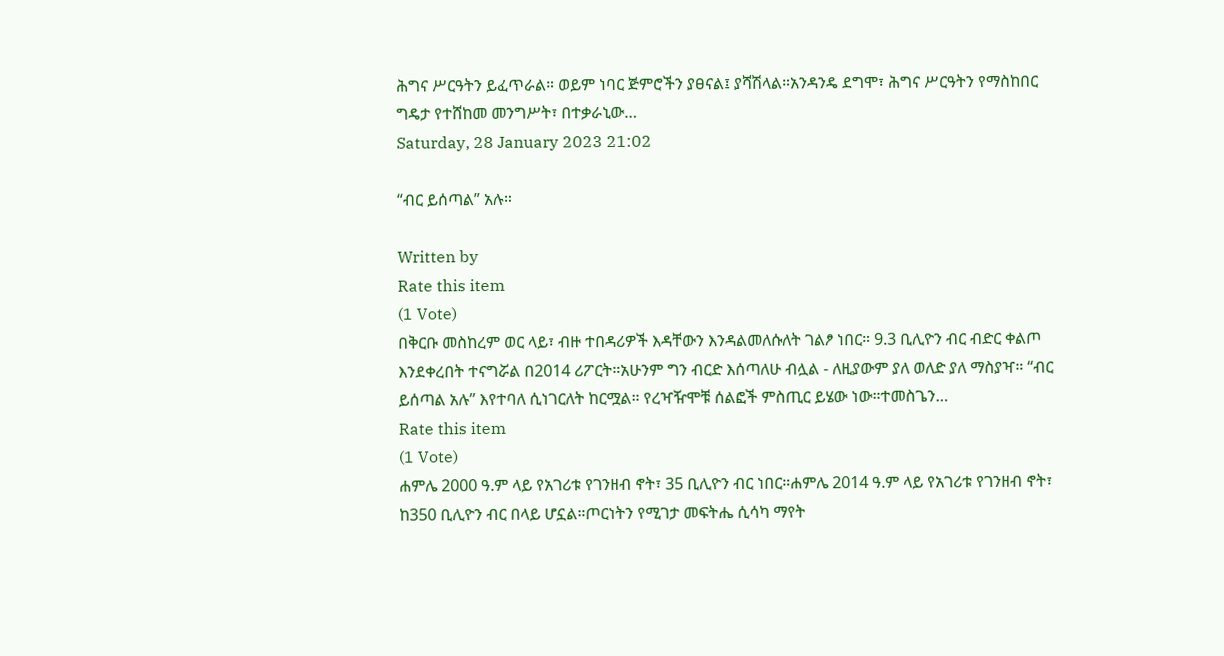ሕግና ሥርዓትን ይፈጥራል። ወይም ነባር ጅምሮችን ያፀናል፤ ያሻሽላል።አንዳንዴ ደግሞ፣ ሕግና ሥርዓትን የማስከበር ግዴታ የተሸከመ መንግሥት፣ በተቃራኒው…
Saturday, 28 January 2023 21:02

“ብር ይሰጣል” አሉ።

Written by
Rate this item
(1 Vote)
በቅርቡ መስከረም ወር ላይ፣ ብዙ ተበዳሪዎች እዳቸውን እንዳልመለሱለት ገልፆ ነበር። 9.3 ቢሊዮን ብር ብድር ቀልጦ እንደቀረበት ተናግሯል በ2014 ሪፖርት።አሁንም ግን ብርድ እሰጣለሁ ብሏል - ለዚያውም ያለ ወለድ ያለ ማስያዣ። “ብር ይሰጣል አሉ” እየተባለ ሲነገርለት ከርሟል። የረዣዥሞቹ ሰልፎች ምስጢር ይሄው ነው።ተመስጌን…
Rate this item
(1 Vote)
ሐምሌ 2000 ዓ.ም ላይ የአገሪቱ የገንዘብ ኖት፣ 35 ቢሊዮን ብር ነበር።ሐምሌ 2014 ዓ.ም ላይ የአገሪቱ የገንዘብ ኖት፣ ከ350 ቢሊዮን ብር በላይ ሆኗል።ጦርነትን የሚገታ መፍትሔ ሲሳካ ማየት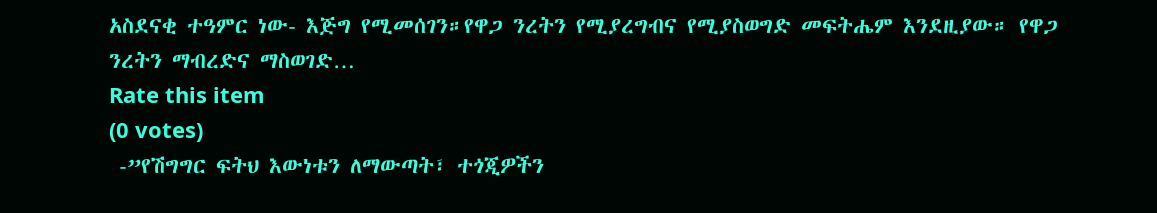አስደናቂ ተዓምር ነው- እጅግ የሚመሰገን።የዋጋ ንረትን የሚያረግብና የሚያስወግድ መፍትሔም እንደዚያው። የዋጋ ንረትን ማብረድና ማስወገድ…
Rate this item
(0 votes)
 -”የሽግግር ፍትህ እውነቱን ለማውጣት፣ ተጎጂዎችን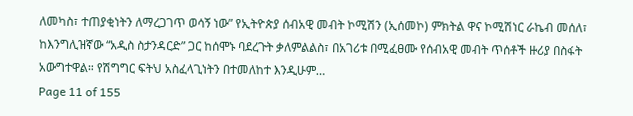ለመካስ፣ ተጠያቂነትን ለማረጋገጥ ወሳኝ ነው” የኢትዮጵያ ሰብአዊ መብት ኮሚሽን (ኢሰመኮ) ምክትል ዋና ኮሚሽነር ራኬብ መሰለ፣ ከእንግሊዝኛው “አዲስ ስታንዳርድ” ጋር ከሰሞኑ ባደረጉት ቃለምልልስ፣ በአገሪቱ በሚፈፀሙ የሰብአዊ መብት ጥሰቶች ዙሪያ በስፋት አውግተዋል። የሽግግር ፍትህ አስፈላጊነትን በተመለከተ እንዲሁም…
Page 11 of 155